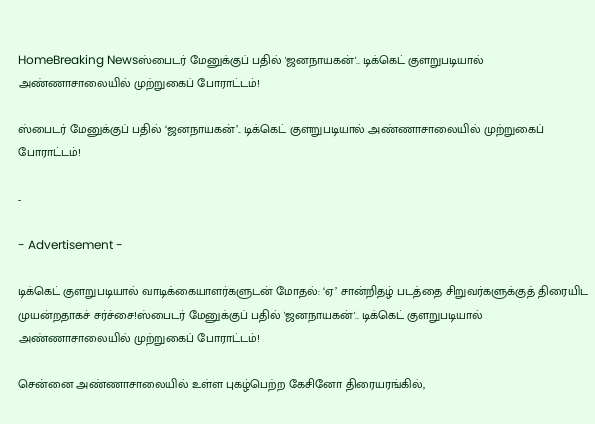HomeBreaking Newsஸ்பைடர் மேனுக்குப் பதில் 'ஜனநாயகன்'.. டிக்கெட் குளறுபடியால் அண்ணாசாலையில் முற்றுகைப் போராட்டம்!

ஸ்பைடர் மேனுக்குப் பதில் ‘ஜனநாயகன்’.. டிக்கெட் குளறுபடியால் அண்ணாசாலையில் முற்றுகைப் போராட்டம்!

-

- Advertisement -

டிக்கெட் குளறுபடியால் வாடிக்கையாளர்களுடன் மோதல்: ‘ஏ’ சான்றிதழ் படத்தை சிறுவர்களுக்குத் திரையிட முயன்றதாகச் சர்ச்சை!ஸ்பைடர் மேனுக்குப் பதில் 'ஜனநாயகன்'.. டிக்கெட் குளறுபடியால் அண்ணாசாலையில் முற்றுகைப் போராட்டம்!

சென்னை அண்ணாசாலையில் உள்ள புகழ்பெற்ற கேசினோ திரையரங்கில்,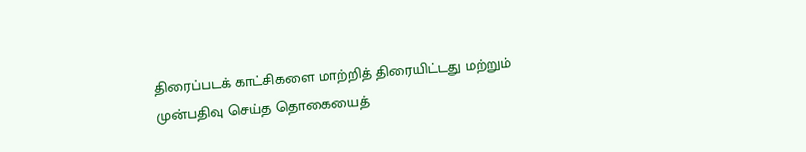திரைப்படக் காட்சிகளை மாற்றித் திரையிட்டது மற்றும் முன்பதிவு செய்த தொகையைத்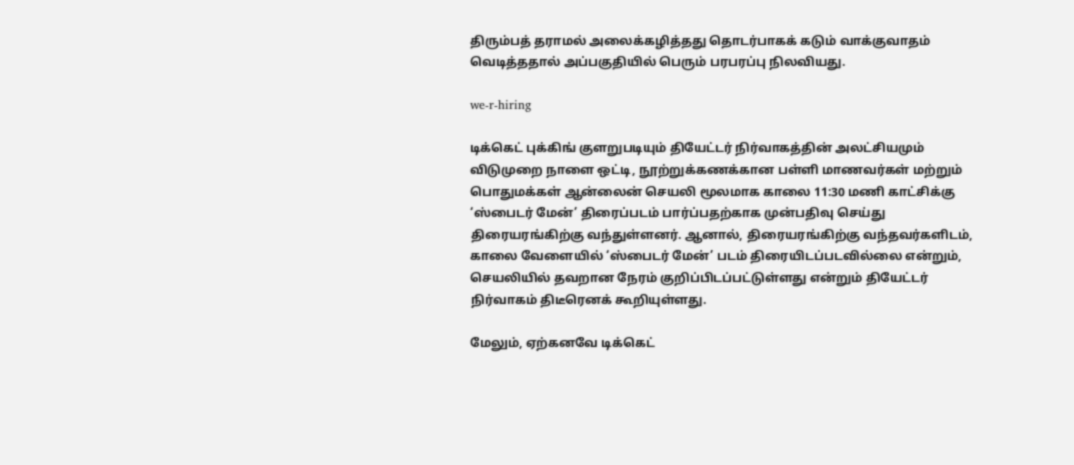திரும்பத் தராமல் அலைக்கழித்தது தொடர்பாகக் கடும் வாக்குவாதம் வெடித்ததால் அப்பகுதியில் பெரும் பரபரப்பு நிலவியது.

we-r-hiring

டிக்கெட் புக்கிங் குளறுபடியும் தியேட்டர் நிர்வாகத்தின் அலட்சியமும்
விடுமுறை நாளை ஒட்டி, நூற்றுக்கணக்கான பள்ளி மாணவர்கள் மற்றும் பொதுமக்கள் ஆன்லைன் செயலி மூலமாக காலை 11:30 மணி காட்சிக்கு ‘ஸ்பைடர் மேன்’ திரைப்படம் பார்ப்பதற்காக முன்பதிவு செய்து திரையரங்கிற்கு வந்துள்ளனர். ஆனால், திரையரங்கிற்கு வந்தவர்களிடம், காலை வேளையில் ‘ஸ்பைடர் மேன்’ படம் திரையிடப்படவில்லை என்றும், செயலியில் தவறான நேரம் குறிப்பிடப்பட்டுள்ளது என்றும் தியேட்டர் நிர்வாகம் திடீரெனக் கூறியுள்ளது.

மேலும், ஏற்கனவே டிக்கெட்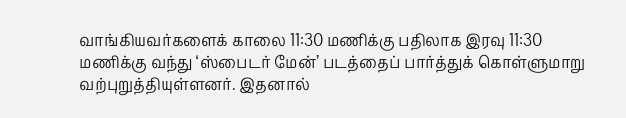வாங்கியவர்களைக் காலை 11:30 மணிக்கு பதிலாக இரவு 11:30 மணிக்கு வந்து ‘ஸ்பைடர் மேன்’ படத்தைப் பார்த்துக் கொள்ளுமாறு வற்புறுத்தியுள்ளனர். இதனால்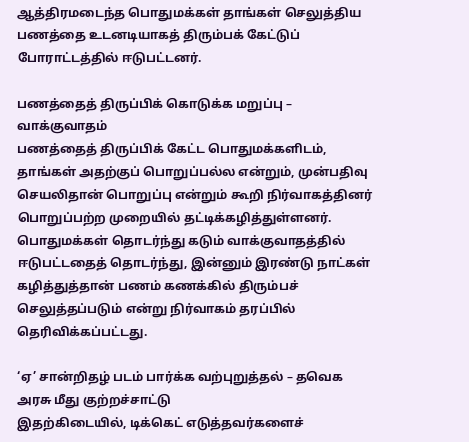ஆத்திரமடைந்த பொதுமக்கள் தாங்கள் செலுத்திய பணத்தை உடனடியாகத் திரும்பக் கேட்டுப் போராட்டத்தில் ஈடுபட்டனர்.

பணத்தைத் திருப்பிக் கொடுக்க மறுப்பு – வாக்குவாதம்
பணத்தைத் திருப்பிக் கேட்ட பொதுமக்களிடம், தாங்கள் அதற்குப் பொறுப்பல்ல என்றும், முன்பதிவு செயலிதான் பொறுப்பு என்றும் கூறி நிர்வாகத்தினர் பொறுப்பற்ற முறையில் தட்டிக்கழித்துள்ளனர். பொதுமக்கள் தொடர்ந்து கடும் வாக்குவாதத்தில் ஈடுபட்டதைத் தொடர்ந்து, இன்னும் இரண்டு நாட்கள் கழித்துத்தான் பணம் கணக்கில் திரும்பச் செலுத்தப்படும் என்று நிர்வாகம் தரப்பில் தெரிவிக்கப்பட்டது.

‘ஏ’ சான்றிதழ் படம் பார்க்க வற்புறுத்தல் – தவெக அரசு மீது குற்றச்சாட்டு
இதற்கிடையில், டிக்கெட் எடுத்தவர்களைச்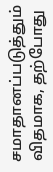சமாதானப்படுத்தும் விதமாக, தற்போது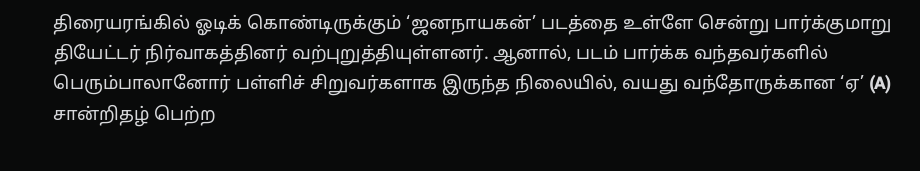திரையரங்கில் ஓடிக் கொண்டிருக்கும் ‘ஜனநாயகன்’ படத்தை உள்ளே சென்று பார்க்குமாறு தியேட்டர் நிர்வாகத்தினர் வற்புறுத்தியுள்ளனர். ஆனால், படம் பார்க்க வந்தவர்களில் பெரும்பாலானோர் பள்ளிச் சிறுவர்களாக இருந்த நிலையில், வயது வந்தோருக்கான ‘ஏ’ (A) சான்றிதழ் பெற்ற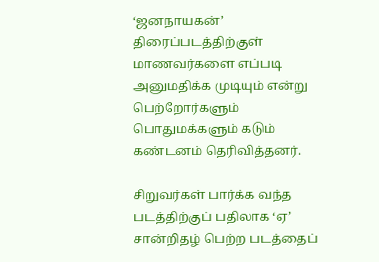‘ஜனநாயகன்’ திரைப்படத்திற்குள் மாணவர்களை எப்படி அனுமதிக்க முடியும் என்று பெற்றோர்களும் பொதுமக்களும் கடும் கண்டனம் தெரிவித்தனர்.

சிறுவர்கள் பார்க்க வந்த படத்திற்குப் பதிலாக ‘ஏ’ சான்றிதழ் பெற்ற படத்தைப்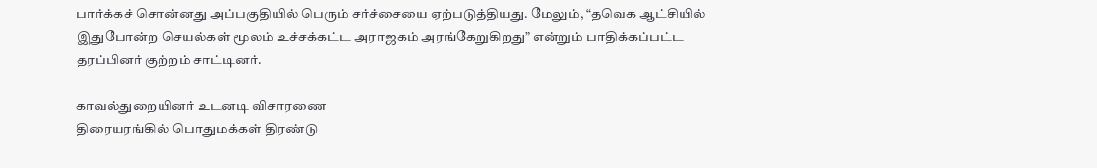பார்க்கச் சொன்னது அப்பகுதியில் பெரும் சர்ச்சையை ஏற்படுத்தியது. மேலும், “தவெக ஆட்சியில் இதுபோன்ற செயல்கள் மூலம் உச்சக்கட்ட அராஜகம் அரங்கேறுகிறது” என்றும் பாதிக்கப்பட்ட தரப்பினர் குற்றம் சாட்டினர்.

காவல்துறையினர் உடனடி விசாரணை
திரையரங்கில் பொதுமக்கள் திரண்டு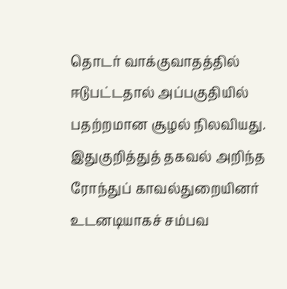தொடர் வாக்குவாதத்தில் ஈடுபட்டதால் அப்பகுதியில் பதற்றமான சூழல் நிலவியது. இதுகுறித்துத் தகவல் அறிந்த ரோந்துப் காவல்துறையினர் உடனடியாகச் சம்பவ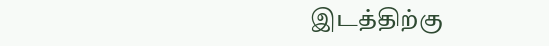இடத்திற்கு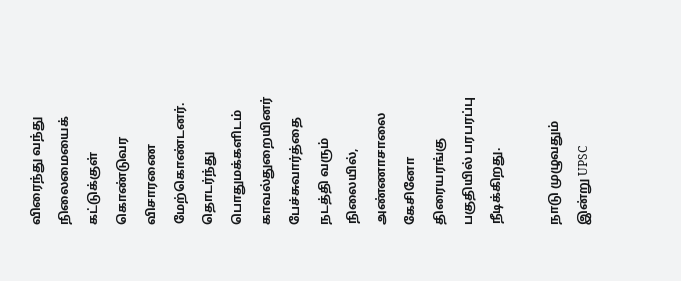விரைந்து வந்து நிலைமையைக் கட்டுக்குள் கொண்டுவர விசாரணை மேற்கொண்டனர். தொடர்ந்து பொதுமக்களிடம் காவல்துறையினர் பேச்சுவார்த்தை நடத்தி வரும் நிலையில், அண்ணாசாலை கேசினோ திரையரங்கு பகுதியில் பரபரப்பு நீடிக்கிறது.

நாடு முழுவதும் இன்று UPSC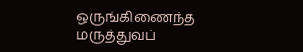ஒருங்கிணைந்த மருத்துவப்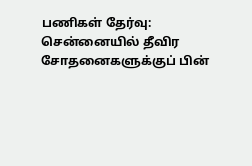பணிகள் தேர்வு: சென்னையில் தீவிர சோதனைகளுக்குப் பின்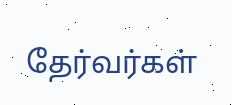தேர்வர்கள்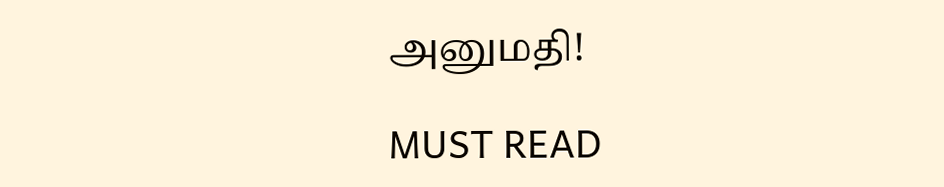அனுமதி!

MUST READ